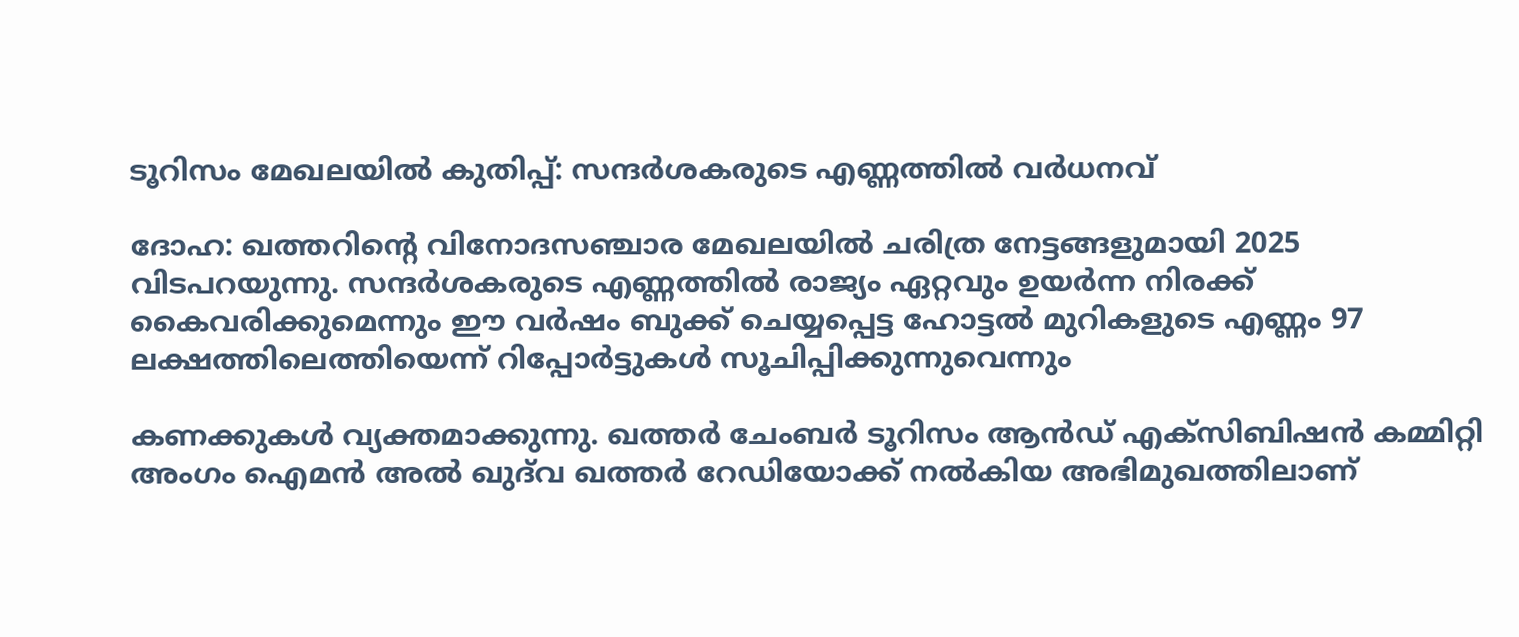ടൂറിസം മേഖലയിൽ കുതിപ്പ്: സന്ദർശകരുടെ എണ്ണത്തിൽ വർധനവ്

ദോഹ: ഖത്തറിന്റെ വിനോദസഞ്ചാര മേഖലയിൽ ചരിത്ര നേട്ടങ്ങളുമായി 2025 വിടപറയുന്നു. സന്ദർശകരുടെ എണ്ണത്തിൽ രാജ്യം ഏറ്റവും ഉയർന്ന നിരക്ക് കൈവരിക്കുമെന്നും ഈ വർഷം ബുക്ക് ചെയ്യപ്പെട്ട ഹോട്ടൽ മുറികളുടെ എണ്ണം 97 ലക്ഷത്തിലെത്തിയെന്ന് റിപ്പോർട്ടുകൾ സൂചിപ്പിക്കുന്നുവെന്നും

കണക്കുകൾ വ്യക്തമാക്കുന്നു. ഖത്തർ ചേംബർ ടൂറിസം ആൻഡ് എക്സിബിഷൻ കമ്മിറ്റി അംഗം ഐമൻ അൽ ഖുദ്‌വ ഖത്തർ റേഡിയോക്ക് നൽകിയ അഭിമുഖത്തിലാണ്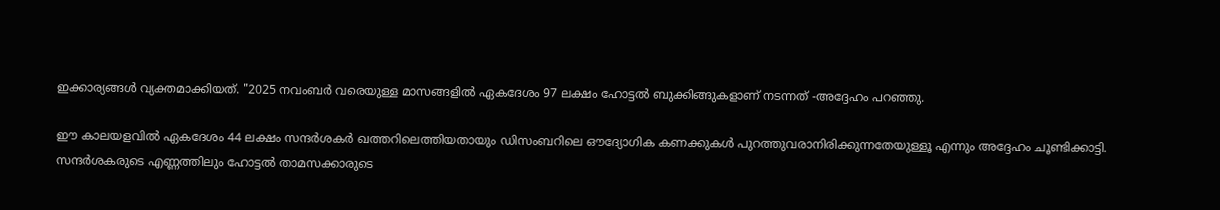ഇക്കാര്യങ്ങൾ വ്യക്തമാക്കിയത്. "2025 നവംബർ വരെയുള്ള മാസങ്ങളിൽ ഏകദേശം 97 ലക്ഷം ഹോട്ടൽ ബുക്കിങ്ങുകളാണ് നടന്നത് -അദ്ദേഹം പറഞ്ഞു.

ഈ കാലയളവിൽ ഏകദേശം 44 ലക്ഷം സന്ദർശകർ ഖത്തറിലെത്തിയതായും ഡിസംബറിലെ ഔദ്യോഗിക കണക്കുകൾ പുറത്തുവരാനിരിക്കുന്നതേയുള്ളൂ എന്നും അദ്ദേഹം ചൂണ്ടിക്കാട്ടി. സന്ദർശകരുടെ എണ്ണത്തിലും ഹോട്ടൽ താമസക്കാരുടെ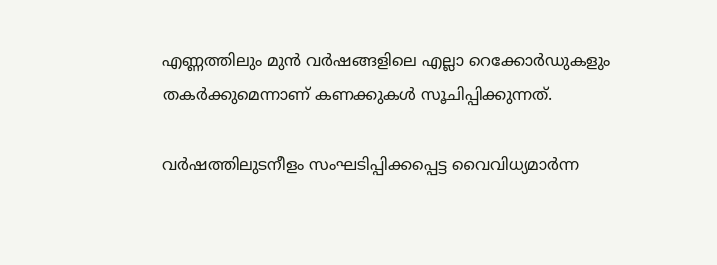എണ്ണത്തിലും മുൻ വർഷങ്ങളിലെ എല്ലാ റെക്കോർഡുകളും തകർക്കുമെന്നാണ് കണക്കുകൾ സൂചിപ്പിക്കുന്നത്.

വർഷത്തിലുടനീളം സംഘടിപ്പിക്കപ്പെട്ട വൈവിധ്യമാർന്ന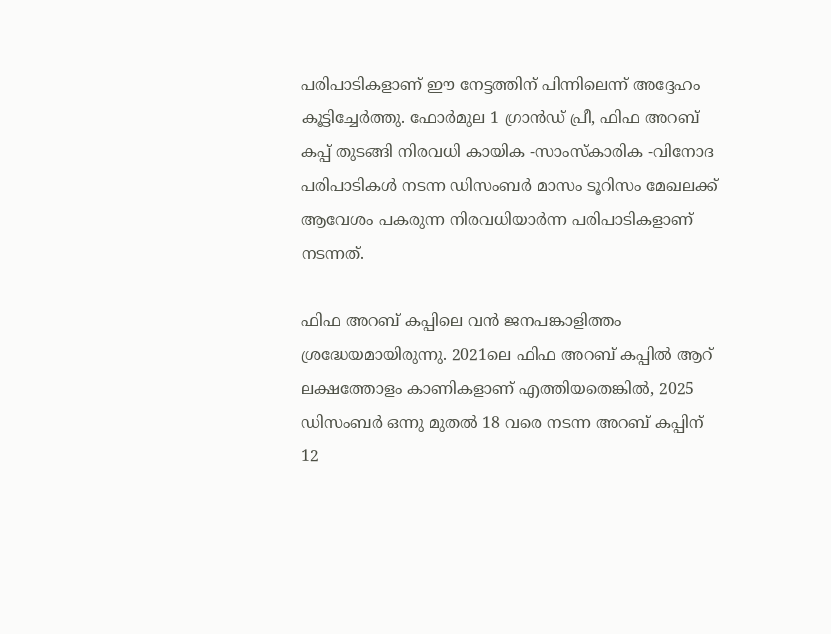പരിപാടികളാണ് ഈ നേട്ടത്തിന് പിന്നിലെന്ന് അദ്ദേഹം കൂട്ടിച്ചേർത്തു. ഫോർമുല 1 ഗ്രാൻഡ് പ്രീ, ഫിഫ അറബ് കപ്പ് തുടങ്ങി നിരവധി കായിക -സാംസ്കാരിക -വിനോദ പരിപാടികൾ നടന്ന ഡിസംബർ മാസം ടൂറിസം മേഖലക്ക് ആവേശം പകരുന്ന നിരവധിയാർന്ന പരിപാടികളാണ് നടന്നത്.

ഫിഫ അറബ് കപ്പിലെ വൻ ജനപങ്കാളിത്തം ശ്രദ്ധേയമായിരുന്നു. 2021ലെ ഫിഫ അറബ് കപ്പിൽ ആറ് ലക്ഷത്തോളം കാണികളാണ് എത്തിയതെങ്കിൽ, 2025 ഡിസംബർ ഒന്നു മുതൽ 18 വരെ നടന്ന അറബ് കപ്പിന് 12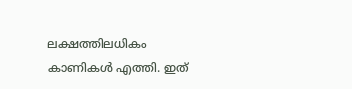ലക്ഷത്തിലധികം കാണികൾ എത്തി. ഇത്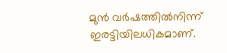മുൻ വർഷത്തിൽനിന്ന് ഇരട്ടിയിലധികമാണ്.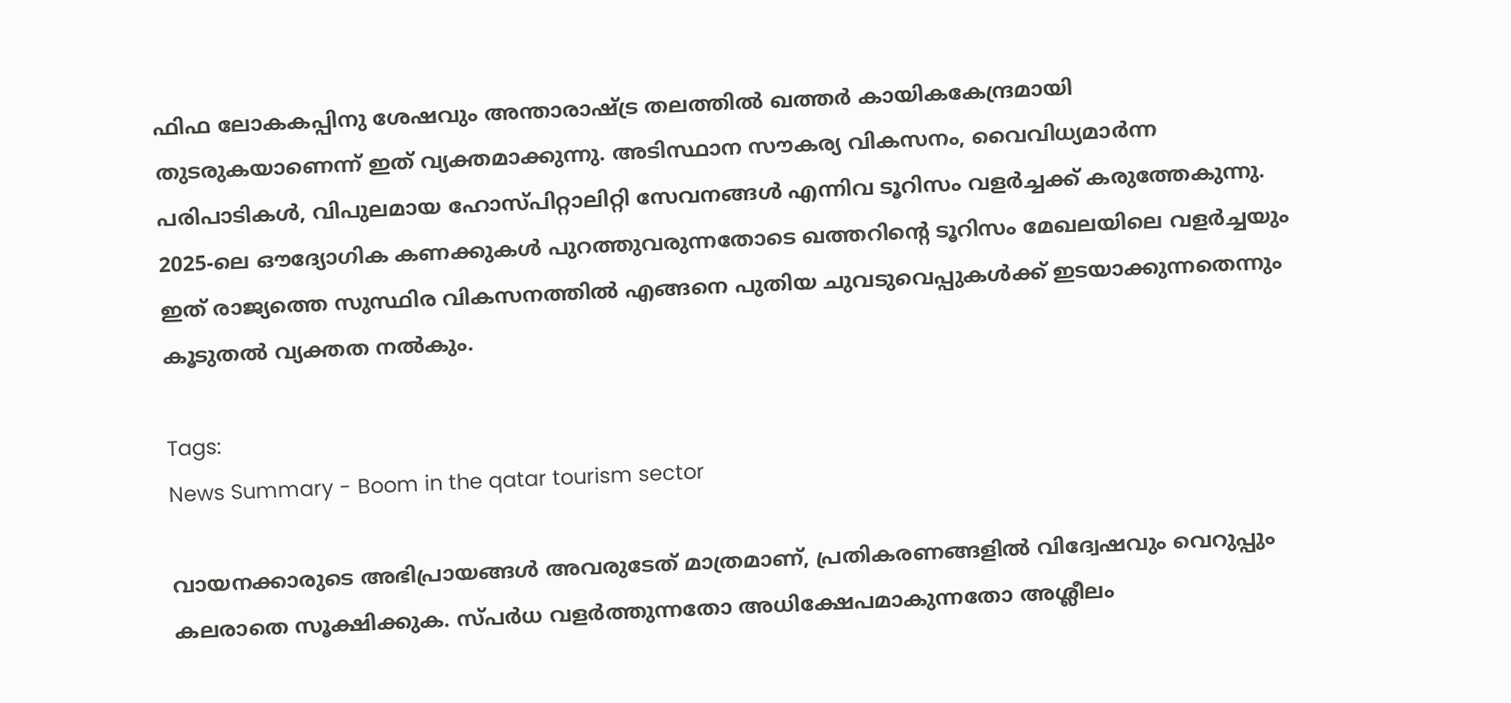ഫിഫ ലോകകപ്പിനു ശേഷവും അന്താരാഷ്ട്ര തലത്തിൽ ഖത്തർ കായികകേന്ദ്രമായി തുടരുകയാണെന്ന് ഇത് വ്യക്തമാക്കുന്നു. അടിസ്ഥാന സൗകര്യ വികസനം, വൈവിധ്യമാർന്ന പരിപാടികൾ, വിപുലമായ ഹോസ്പിറ്റാലിറ്റി സേവനങ്ങൾ എന്നിവ ടൂറിസം വളർച്ചക്ക് കരുത്തേകുന്നു. 2025-ലെ ഔദ്യോഗിക കണക്കുകൾ പുറത്തുവരുന്നതോടെ ഖത്തറിന്റെ ടൂറിസം മേഖലയിലെ വളർച്ചയും ഇത് രാജ്യത്തെ സുസ്ഥിര വികസനത്തിൽ എങ്ങനെ പുതിയ ചുവടുവെപ്പുകൾക്ക് ഇടയാക്കുന്നതെന്നും കൂടുതൽ വ്യക്തത നൽകും.

Tags:
News Summary - Boom in the qatar tourism sector

വായനക്കാരുടെ അഭിപ്രായങ്ങള്‍ അവരുടേത് മാത്രമാണ്, പ്രതികരണങ്ങളിൽ വിദ്വേഷവും വെറുപ്പും കലരാതെ സൂക്ഷിക്കുക. സ്പർധ വളർത്തുന്നതോ അധിക്ഷേപമാകുന്നതോ അശ്ലീലം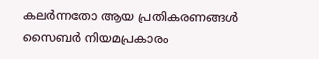കലർന്നതോ ആയ പ്രതികരണങ്ങൾ സൈബർ നിയമപ്രകാരം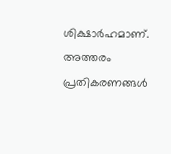ശിക്ഷാർഹമാണ്. അത്തരം പ്രതികരണങ്ങൾ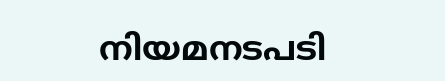നിയമനടപടി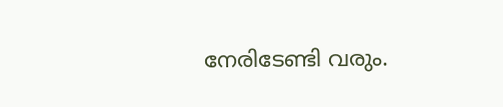നേരിടേണ്ടി വരും.